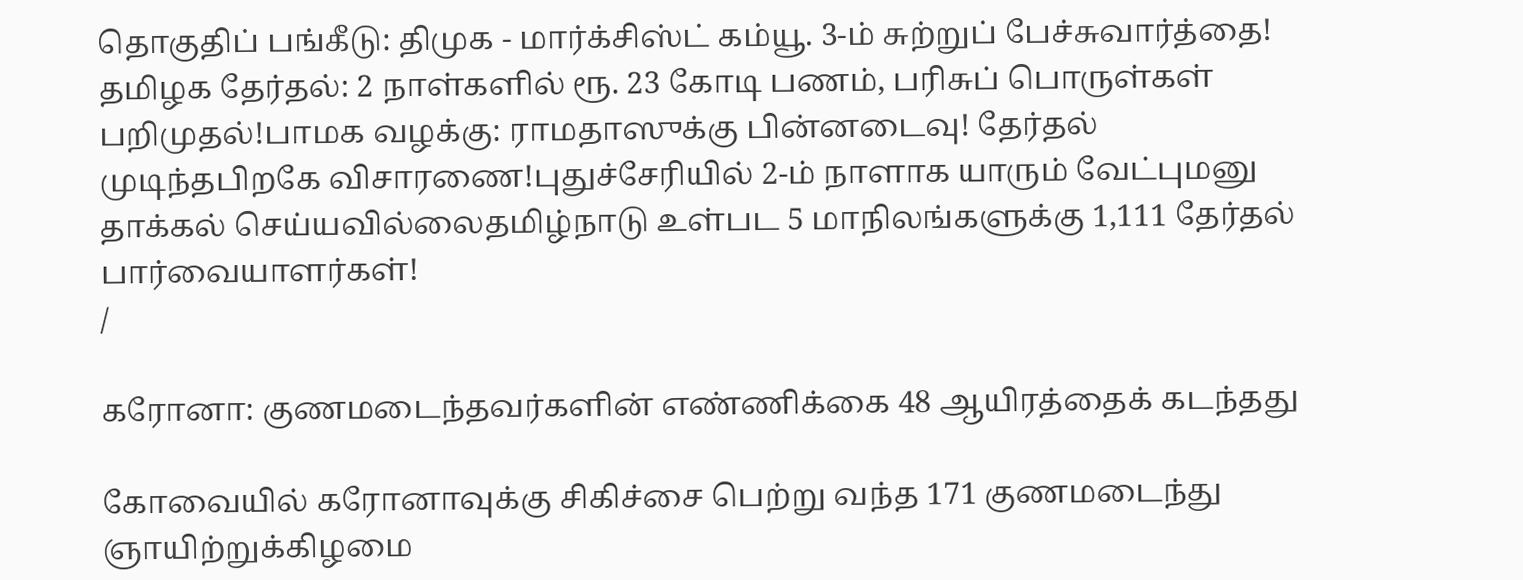தொகுதிப் பங்கீடு: திமுக - மார்க்சிஸ்ட் கம்யூ. 3-ம் சுற்றுப் பேச்சுவார்த்தை! தமிழக தேர்தல்: 2 நாள்களில் ரூ. 23 கோடி பணம், பரிசுப் பொருள்கள் பறிமுதல்!பாமக வழக்கு: ராமதாஸுக்கு பின்னடைவு! தேர்தல் முடிந்தபிறகே விசாரணை!புதுச்சேரியில் 2-ம் நாளாக யாரும் வேட்புமனு தாக்கல் செய்யவில்லைதமிழ்நாடு உள்பட 5 மாநிலங்களுக்கு 1,111 தேர்தல் பார்வையாளர்கள்!
/

கரோனா: குணமடைந்தவர்களின் எண்ணிக்கை 48 ஆயிரத்தைக் கடந்தது

கோவையில் கரோனாவுக்கு சிகிச்சை பெற்று வந்த 171 குணமடைந்து ஞாயிற்றுக்கிழமை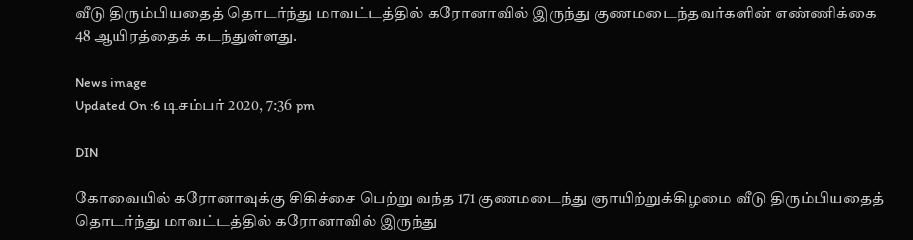வீடு திரும்பியதைத் தொடர்ந்து மாவட்டத்தில் கரோனாவில் இருந்து குணமடைந்தவர்களின் எண்ணிக்கை 48 ஆயிரத்தைக் கடந்துள்ளது.

News image
Updated On :6 டிசம்பர் 2020, 7:36 pm

DIN

கோவையில் கரோனாவுக்கு சிகிச்சை பெற்று வந்த 171 குணமடைந்து ஞாயிற்றுக்கிழமை வீடு திரும்பியதைத் தொடர்ந்து மாவட்டத்தில் கரோனாவில் இருந்து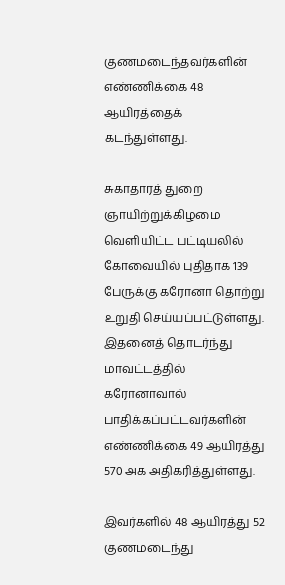குணமடைந்தவர்களின் எண்ணிக்கை 48 ஆயிரத்தைக் கடந்துள்ளது.

சுகாதாரத் துறை ஞாயிற்றுக்கிழமை வெளியிட்ட பட்டியலில் கோவையில் புதிதாக 139 பேருக்கு கரோனா தொற்று உறுதி செய்யப்பட்டுள்ளது. இதனைத் தொடர்ந்து மாவட்டத்தில் கரோனாவால் பாதிக்கப்பட்டவர்களின் எண்ணிக்கை 49 ஆயிரத்து 570 அக அதிகரித்துள்ளது.

இவர்களில் 48 ஆயிரத்து 52 குணமடைந்து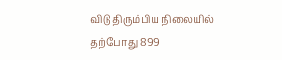விடு திரும்பிய நிலையில் தற்போது 899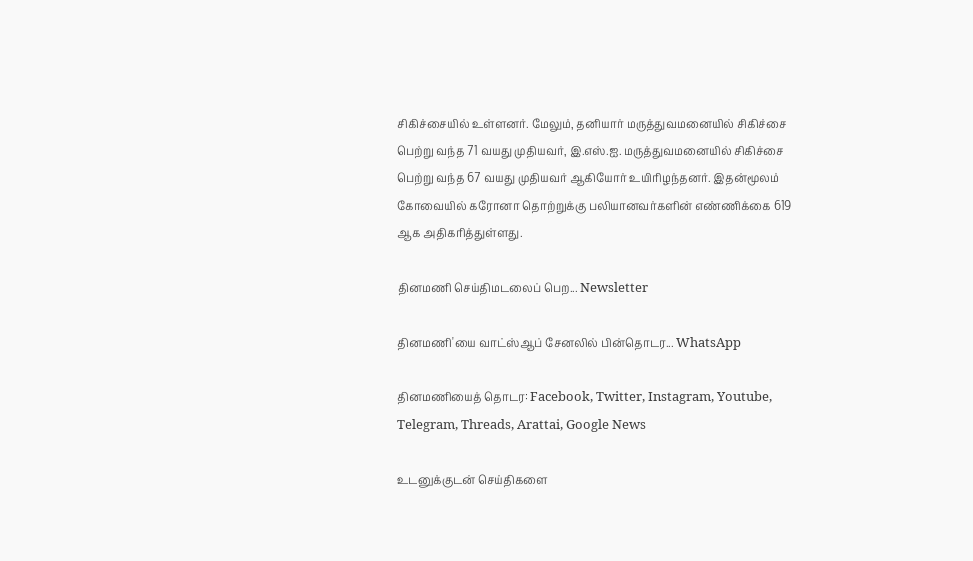சிகிச்சையில் உள்ளனர். மேலும், தனியார் மருத்துவமனையில் சிகிச்சை பெற்று வந்த 71 வயது முதியவர், இ.எஸ்.ஐ. மருத்துவமனையில் சிகிச்சை பெற்று வந்த 67 வயது முதியவர் ஆகியோர் உயிரிழந்தனர். இதன்மூலம் கோவையில் கரோனா தொற்றுக்கு பலியானவர்களின் எண்ணிக்கை 619 ஆக அதிகரித்துள்ளது.

தினமணி செய்திமடலைப் பெற... Newsletter

தினமணி'யை வாட்ஸ்ஆப் சேனலில் பின்தொடர... WhatsApp

தினமணியைத் தொடர: Facebook, Twitter, Instagram, Youtube, Telegram, Threads, Arattai, Google News

உடனுக்குடன் செய்திகளை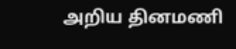அறிய தினமணி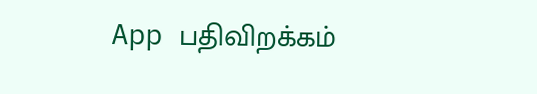App பதிவிறக்கம்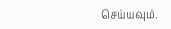செய்யவும்.